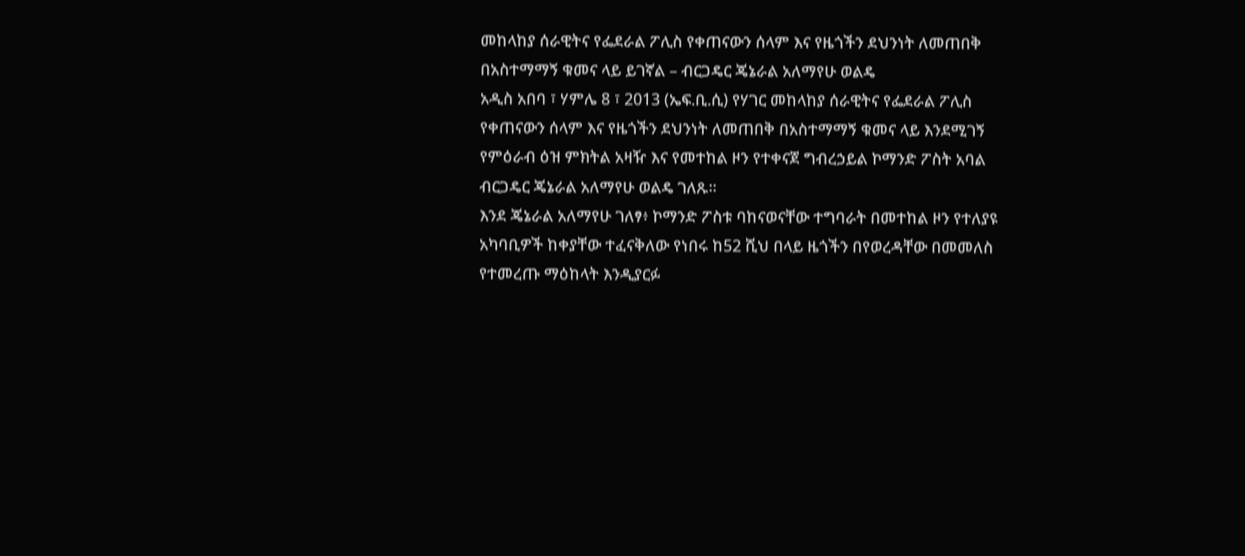መከላከያ ሰራዊትና የፌደራል ፖሊስ የቀጠናውን ሰላም እና የዜጎችን ደህንነት ለመጠበቅ በአስተማማኝ ቁመና ላይ ይገኛል – ብርጋዴር ጄኔራል አለማየሁ ወልዴ
አዲስ አበባ ፣ ሃምሌ 8 ፣ 2013 (ኤፍ.ቢ.ሲ) የሃገር መከላከያ ሰራዊትና የፌደራል ፖሊስ የቀጠናውን ሰላም እና የዜጎችን ደህንነት ለመጠበቅ በአስተማማኝ ቁመና ላይ እንደሚገኝ የምዕራብ ዕዝ ምክትል አዛዥ እና የመተከል ዞን የተቀናጀ ግብረኃይል ኮማንድ ፖስት አባል ብርጋዴር ጄኔራል አለማየሁ ወልዴ ገለጹ።
እንደ ጄኔራል አለማየሁ ገለፃ፥ ኮማንድ ፖስቱ ባከናወናቸው ተግባራት በመተከል ዞን የተለያዩ አካባቢዎች ከቀያቸው ተፈናቅለው የነበሩ ከ52 ሺህ በላይ ዜጎችን በየወረዳቸው በመመለስ የተመረጡ ማዕከላት እንዲያርፉ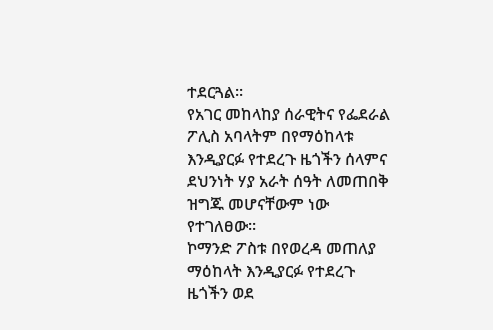ተደርጓል፡፡
የአገር መከላከያ ሰራዊትና የፌደራል ፖሊስ አባላትም በየማዕከላቱ እንዲያርፉ የተደረጉ ዜጎችን ሰላምና ደህንነት ሃያ አራት ሰዓት ለመጠበቅ ዝግጁ መሆናቸውም ነው የተገለፀው፡፡
ኮማንድ ፖስቱ በየወረዳ መጠለያ ማዕከላት እንዲያርፉ የተደረጉ ዜጎችን ወደ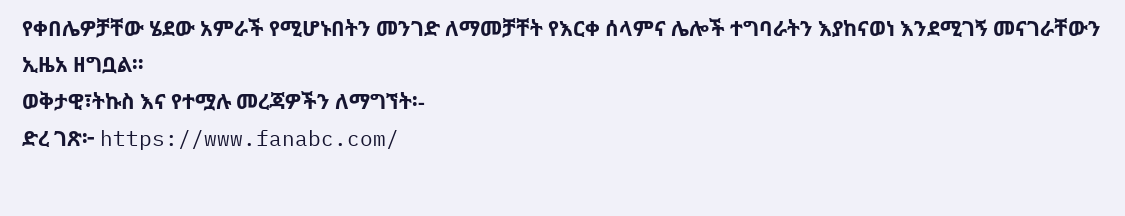የቀበሌዎቻቸው ሄደው አምራች የሚሆኑበትን መንገድ ለማመቻቸት የእርቀ ሰላምና ሌሎች ተግባራትን እያከናወነ እንደሚገኝ መናገራቸውን ኢዜአ ዘግቧል።
ወቅታዊ፣ትኩስ እና የተሟሉ መረጃዎችን ለማግኘት፡-
ድረ ገጽ፦ https://www.fanabc.com/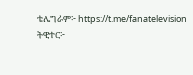ቴሌግራም፦ https://t.me/fanatelevision
ትዊተር፦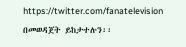https://twitter.com/fanatelevision በመወዳጀት ይከታተሉን፡፡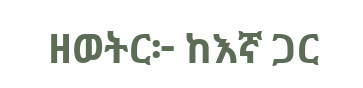ዘወትር፦ ከእኛ ጋር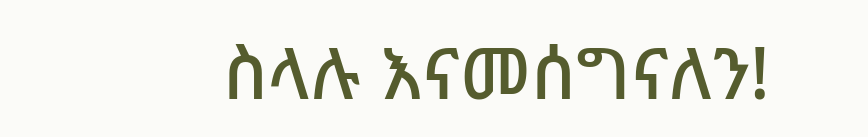ስላሉ እናመሰግናለን!